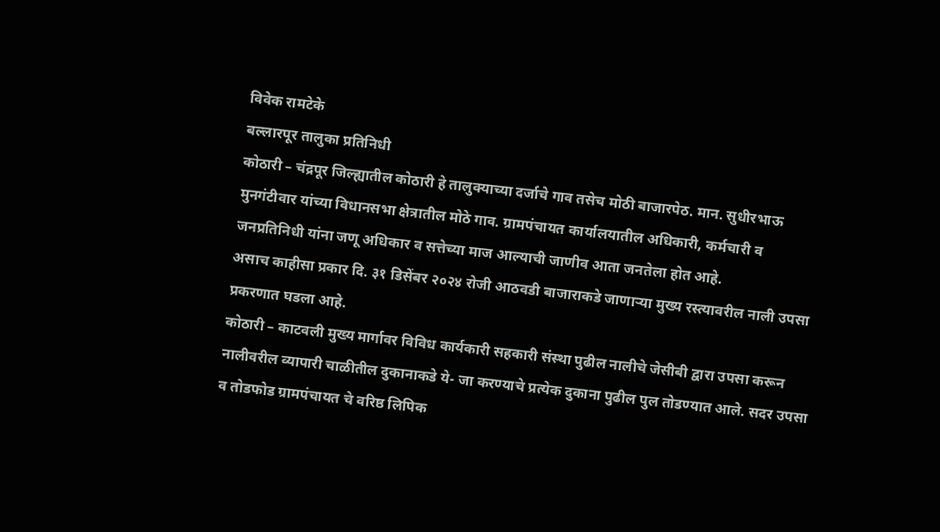विवेक रामटेके
बल्लारपूर तालुका प्रतिनिधी
कोठारी – चंद्रपूर जिल्ह्यातील कोठारी हे तालुक्याच्या दर्जाचे गाव तसेच मोठी बाजारपेठ. मान. सुधीरभाऊ मुनगंटीवार यांच्या विधानसभा क्षेत्रातील मोठे गाव. ग्रामपंचायत कार्यालयातील अधिकारी, कर्मचारी व जनप्रतिनिधी यांना जणू अधिकार व सत्तेच्या माज आल्याची जाणीव आता जनतेला होत आहे.
असाच काहीसा प्रकार दि. ३१ डिसेंबर २०२४ रोजी आठवडी बाजाराकडे जाणाऱ्या मुख्य रस्त्यावरील नाली उपसा प्रकरणात घडला आहे.
कोठारी – काटवली मुख्य मार्गावर विविध कार्यकारी सहकारी संस्था पुढील नालीचे जेसीबी द्वारा उपसा करून नालीवरील व्यापारी चाळीतील दुकानाकडे ये- जा करण्याचे प्रत्येक दुकाना पुढील पुल तोडण्यात आले. सदर उपसा व तोडफोड ग्रामपंचायत चे वरिष्ठ लिपिक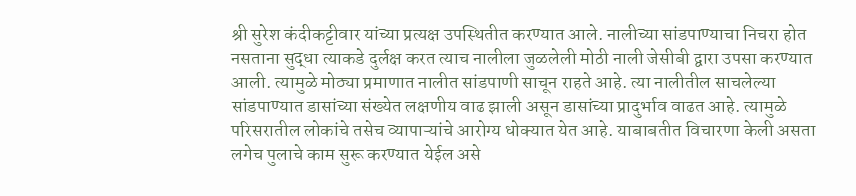श्री सुरेश कंदीकट्टीवार यांच्या प्रत्यक्ष उपस्थितीत करण्यात आले. नालीच्या सांडपाण्याचा निचरा होत नसताना सुद्धा त्याकडे दुर्लक्ष करत त्याच नालीला जुळलेली मोठी नाली जेसीबी द्वारा उपसा करण्यात आली. त्यामुळे मोठ्या प्रमाणात नालीत सांडपाणी साचून राहते आहे. त्या नालीतील साचलेल्या सांडपाण्यात डासांच्या संख्येत लक्षणीय वाढ झाली असून डासांच्या प्रादुर्भाव वाढत आहे. त्यामुळे परिसरातील लोकांचे तसेच व्यापाऱ्यांचे आरोग्य धोक्यात येत आहे. याबाबतीत विचारणा केली असता लगेच पुलाचे काम सुरू करण्यात येईल असे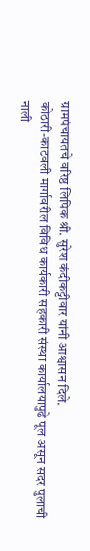ग्रामपंचायतचे वरिष्ठ लिपिक श्री. सुरेश कंदीकट्टीवार यांनी आश्वासन दिले.
कोठारी-काटवली मार्गावरील विविध कार्यकारी सहकारी संस्था कार्यालयापुढे पूल असून सदर पुलाची नाली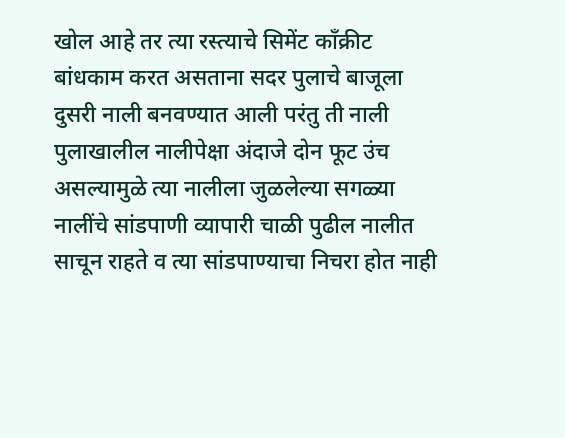खोल आहे तर त्या रस्त्याचे सिमेंट काँक्रीट बांधकाम करत असताना सदर पुलाचे बाजूला दुसरी नाली बनवण्यात आली परंतु ती नाली पुलाखालील नालीपेक्षा अंदाजे दोन फूट उंच असल्यामुळे त्या नालीला जुळलेल्या सगळ्या नालींचे सांडपाणी व्यापारी चाळी पुढील नालीत साचून राहते व त्या सांडपाण्याचा निचरा होत नाही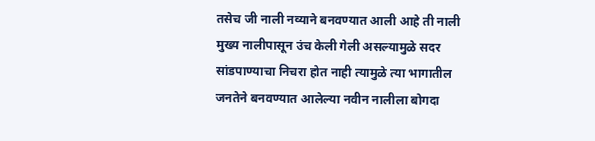तसेच जी नाली नव्याने बनवण्यात आली आहे ती नाली मुख्य नालीपासून उंच केली गेली असल्यामुळे सदर सांडपाण्याचा निचरा होत नाही त्यामुळे त्या भागातील जनतेने बनवण्यात आलेल्या नवीन नालीला बोगदा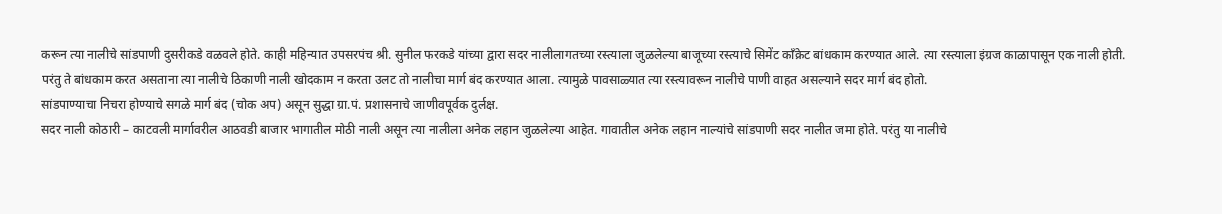करून त्या नालीचे सांडपाणी दुसरीकडे वळवले होते. काही महिन्यात उपसरपंच श्री. सुनील फरकडे यांच्या द्वारा सदर नालीलागतच्या रस्त्याला जुळलेल्या बाजूच्या रस्त्याचे सिमेंट काँक्रेट बांधकाम करण्यात आले. त्या रस्त्याला इंग्रज काळापासून एक नाली होती. परंतु ते बांधकाम करत असताना त्या नालीचे ठिकाणी नाली खोदकाम न करता उलट तो नालीचा मार्ग बंद करण्यात आला. त्यामुळे पावसाळ्यात त्या रस्त्यावरून नालीचे पाणी वाहत असल्याने सदर मार्ग बंद होतो.
सांडपाण्याचा निचरा होण्याचे सगळे मार्ग बंद (चोक अप) असून सुद्धा ग्रा.पं. प्रशासनाचे जाणीवपूर्वक दुर्लक्ष.
सदर नाली कोठारी – काटवली मार्गावरील आठवडी बाजार भागातील मोठी नाली असून त्या नालीला अनेक लहान जुळलेल्या आहेत. गावातील अनेक लहान नाल्यांचे सांडपाणी सदर नालीत जमा होते. परंतु या नालीचे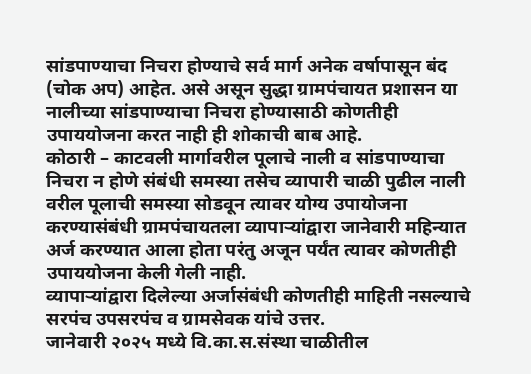सांडपाण्याचा निचरा होण्याचे सर्व मार्ग अनेक वर्षापासून बंद (चोक अप) आहेत. असे असून सुद्धा ग्रामपंचायत प्रशासन या नालीच्या सांडपाण्याचा निचरा होण्यासाठी कोणतीही उपाययोजना करत नाही ही शोकाची बाब आहे.
कोठारी – काटवली मार्गावरील पूलाचे नाली व सांडपाण्याचा निचरा न होणे संबंधी समस्या तसेच व्यापारी चाळी पुढील नाली वरील पूलाची समस्या सोडवून त्यावर योग्य उपायोजना करण्यासंबंधी ग्रामपंचायतला व्यापाऱ्यांद्वारा जानेवारी महिन्यात अर्ज करण्यात आला होता परंतु अजून पर्यंत त्यावर कोणतीही उपाययोजना केली गेली नाही.
व्यापाऱ्यांद्वारा दिलेल्या अर्जासंबंधी कोणतीही माहिती नसल्याचे सरपंच उपसरपंच व ग्रामसेवक यांचे उत्तर.
जानेवारी २०२५ मध्ये वि.का.स.संस्था चाळीतील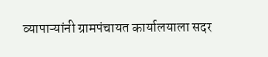व्यापाऱ्यांनी ग्रामपंचायत कार्यालयाला सदर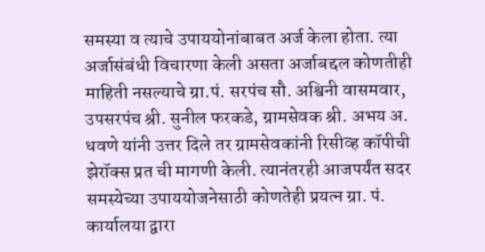समस्या व त्याचे उपाययोनांबाबत अर्ज केला होता. त्या अर्जासंबंधी विचारणा केली असता अर्जाबद्दल कोणतीही माहिती नसल्याचे ग्रा.पं. सरपंच सौ. अश्विनी वासमवार, उपसरपंच श्री. सुनील फरकडे, ग्रामसेवक श्री. अभय अ. धवणे यांनी उत्तर दिले तर ग्रामसेवकांनी रिसीव्ह कॉपीची झेरॉक्स प्रत ची मागणी केली. त्यानंतरही आजपर्यंत सदर समस्येच्या उपाययोजनेसाठी कोणतेही प्रयत्न ग्रा. पं. कार्यालया द्वारा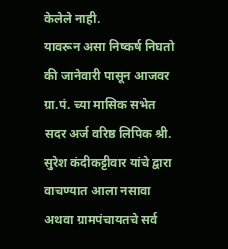केलेले नाही.
यावरून असा निष्कर्ष निघतो की जानेवारी पासून आजवर ग्रा.पं. च्या मासिक सभेत सदर अर्ज वरिष्ठ लिपिक श्री. सुरेश कंदीकट्टीवार यांचे द्वारा वाचण्यात आला नसावा अथवा ग्रामपंचायतचे सर्व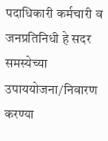पदाधिकारी कर्मचारी व जनप्रतिनिधी हे सदर समस्येच्या उपाययोजना/निवारण करण्या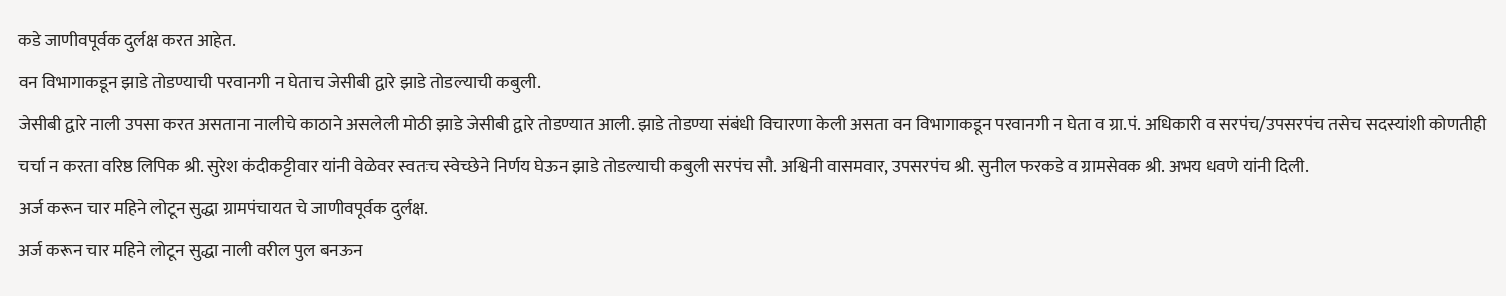कडे जाणीवपूर्वक दुर्लक्ष करत आहेत.
वन विभागाकडून झाडे तोडण्याची परवानगी न घेताच जेसीबी द्वारे झाडे तोडल्याची कबुली.
जेसीबी द्वारे नाली उपसा करत असताना नालीचे काठाने असलेली मोठी झाडे जेसीबी द्वारे तोडण्यात आली. झाडे तोडण्या संबंधी विचारणा केली असता वन विभागाकडून परवानगी न घेता व ग्रा.पं. अधिकारी व सरपंच/उपसरपंच तसेच सदस्यांशी कोणतीही चर्चा न करता वरिष्ठ लिपिक श्री. सुरेश कंदीकट्टीवार यांनी वेळेवर स्वतःच स्वेच्छेने निर्णय घेऊन झाडे तोडल्याची कबुली सरपंच सौ. अश्विनी वासमवार, उपसरपंच श्री. सुनील फरकडे व ग्रामसेवक श्री. अभय धवणे यांनी दिली.
अर्ज करून चार महिने लोटून सुद्धा ग्रामपंचायत चे जाणीवपूर्वक दुर्लक्ष.
अर्ज करून चार महिने लोटून सुद्धा नाली वरील पुल बनऊन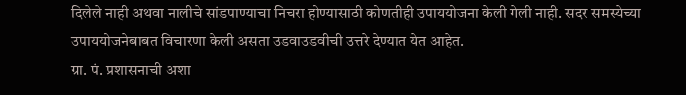दिलेले नाही अथवा नालीचे सांडपाण्याचा निचरा होण्यासाठी कोणतीही उपाययोजना केली गेली नाही. सदर समस्येच्या उपाययोजनेबाबत विचारणा केली असता उडवाउडवीची उत्तरे देण्यात येत आहेत.
ग्रा. पं. प्रशासनाची अशा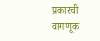प्रकारची वागणूक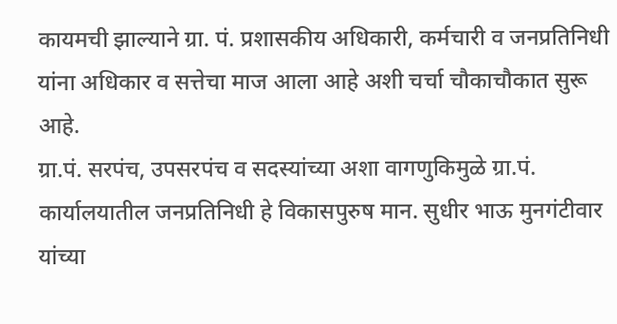कायमची झाल्याने ग्रा. पं. प्रशासकीय अधिकारी, कर्मचारी व जनप्रतिनिधी यांना अधिकार व सत्तेचा माज आला आहे अशी चर्चा चौकाचौकात सुरू आहे.
ग्रा.पं. सरपंच, उपसरपंच व सदस्यांच्या अशा वागणुकिमुळे ग्रा.पं. कार्यालयातील जनप्रतिनिधी हे विकासपुरुष मान. सुधीर भाऊ मुनगंटीवार यांच्या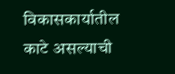विकासकार्यातील काटे असल्याची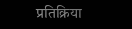प्रतिक्रिया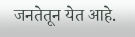जनतेतून येत आहे.